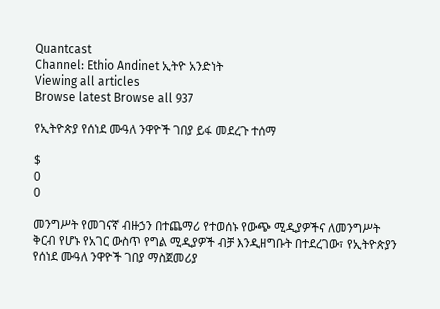Quantcast
Channel: Ethio Andinet ኢትዮ አንድነት
Viewing all articles
Browse latest Browse all 937

የኢትዮጵያ የሰነደ ሙዓለ ንዋዮች ገበያ ይፋ መደረጉ ተሰማ

$
0
0

መንግሥት የመገናኛ ብዙኃን በተጨማሪ የተወሰኑ የውጭ ሚዲያዎችና ለመንግሥት ቅርብ የሆኑ የአገር ውስጥ የግል ሚዲያዎች ብቻ እንዲዘግቡት በተደረገው፣ የኢትዮጵያን የሰነደ ሙዓለ ንዋዮች ገበያ ማስጀመሪያ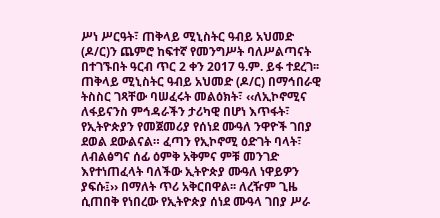ሥነ ሥርዓት፣ ጠቅላይ ሚኒስትር ዓብይ አህመድ (ዶ/ር)ን ጨምሮ ከፍተኛ የመንግሥት ባለሥልጣናት በተገኙበት ዓርብ ጥር 2 ቀን 2017 ዓ.ም. ይፋ ተደረገ፡፡ ጠቅላይ ሚኒስትር ዓብይ አህመድ (ዶ/ር) በማኅበራዊ ትስስር ገጻቸው ባሠፈሩት መልዕክት፣ ‹‹ለኢኮኖሚና ለፋይናንስ ምኅዳራችን ታሪካዊ በሆነ እጥፋት፣ የኢትዮጵያን የመጀመሪያ የሰነደ ሙዓለ ንዋዮች ገበያ ደወል ደውልናል። ፈጣን የኢኮኖሚ ዕድገት ባላት፣ ለብልፅግና ሰፊ ዕምቅ አቅምና ምቹ መንገድ እየተነጠፈላት ባለችው ኢትዮጵያ ሙዓለ ነዋይዎን ያፍሱ፤›› በማለት ጥሪ አቅርበዋል፡፡ ለረዥም ጊዜ ሲጠበቅ የነበረው የኢትዮጵያ ሰነደ ሙዓላ ገበያ ሥራ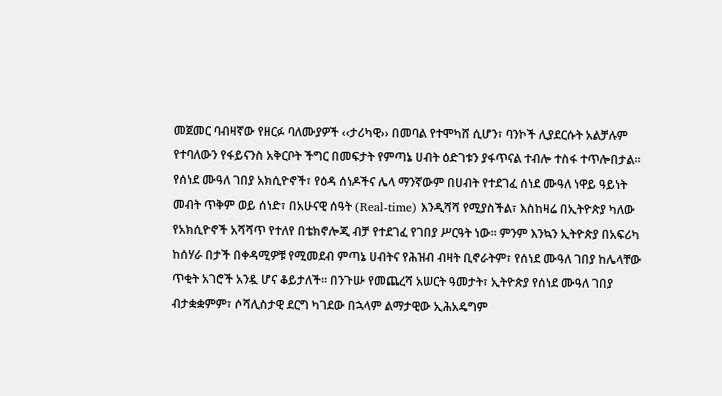መጀመር ባብዛኛው የዘርፉ ባለሙያዎች ‹‹ታሪካዊ›› በመባል የተሞካሸ ሲሆን፣ ባንኮች ሊያደርሱት አልቻሉም የተባለውን የፋይናንስ አቅርቦት ችግር በመፍታት የምጣኔ ሀብት ዕድገቱን ያፋጥናል ተብሎ ተስፋ ተጥሎበታል፡፡ የሰነደ ሙዓለ ገበያ አክሲዮኖች፣ የዕዳ ሰነዶችና ሌላ ማንኛውም በሀብት የተደገፈ ሰነደ ሙዓለ ነዋይ ዓይነት መብት ጥቅም ወይ ሰነድ፣ በአሁናዊ ሰዓት (Real-time) እንዲሻሻ የሚያስችል፣ እስከዛሬ በኢትዮጵያ ካለው የአክሲዮኖች አሻሻጥ የተለየ በቴክኖሎጂ ብቻ የተደገፈ የገበያ ሥርዓት ነው፡፡ ምንም እንኳን ኢትዮጵያ በአፍሪካ ከሰሃራ በታች በቀዳሚዎቹ የሚመደብ ምጣኔ ሀብትና የሕዝብ ብዛት ቢኖራትም፣ የሰነደ ሙዓለ ገበያ ከሌላቸው ጥቂት አገሮች አንዷ ሆና ቆይታለች፡፡ በንጉሡ የመጨረሻ አሠርት ዓመታት፣ ኢትዮጵያ የሰነደ ሙዓለ ገበያ ብታቋቋምም፣ ሶሻሊስታዊ ደርግ ካገደው በኋላም ልማታዊው ኢሕአዴግም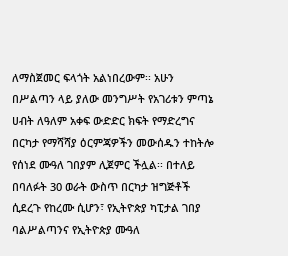ለማስጀመር ፍላጎት አልነበረውም፡፡ አሁን በሥልጣን ላይ ያለው መንግሥት የአገሪቱን ምጣኔ ሀብት ለዓለም አቀፍ ውድድር ክፍት የማድረግና በርካታ የማሻሻያ ዕርምጃዎችን መውሰዱን ተከትሎ የሰነደ ሙዓለ ገበያም ሊጀምር ችሏል፡፡ በተለይ በባለፉት 30 ወራት ውስጥ በርካታ ዝግጅቶች ሲደረጉ የከረሙ ሲሆን፣ የኢትዮጵያ ካፒታል ገበያ ባልሥልጣንና የኢትዮጵያ ሙዓለ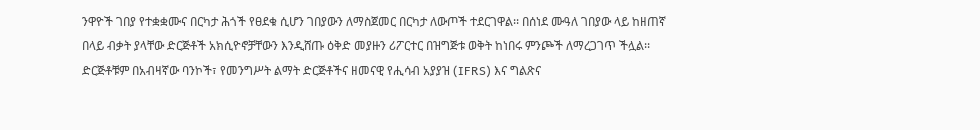ንዋዮች ገበያ የተቋቋሙና በርካታ ሕጎች የፀደቁ ሲሆን ገበያውን ለማስጀመር በርካታ ለውጦች ተደርገዋል፡፡ በሰነደ ሙዓለ ገበያው ላይ ከዘጠኛ በላይ ብቃት ያላቸው ድርጅቶች አክሲዮኖቻቸውን እንዲሸጡ ዕቅድ መያዙን ሪፖርተር በዝግጅቱ ወቅት ከነበሩ ምንጮች ለማረጋገጥ ችሏል፡፡ ድርጅቶቹም በአብዛኛው ባንኮች፣ የመንግሥት ልማት ድርጅቶችና ዘመናዊ የሒሳብ አያያዝ (IFRS) እና ግልጽና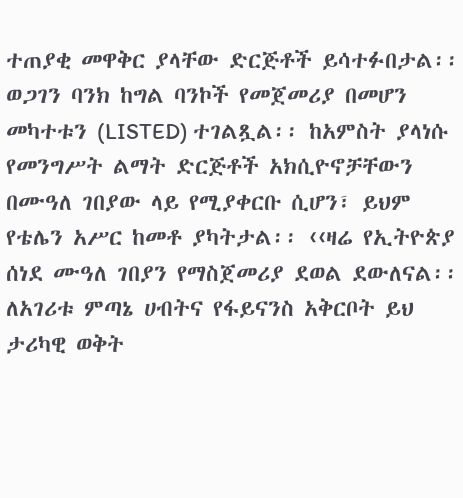ተጠያቂ መዋቅር ያላቸው ድርጅቶች ይሳተፉበታል፡፡ ወጋገን ባንክ ከግል ባንኮች የመጀመሪያ በመሆን መካተቱን (LISTED) ተገልጿል፡፡ ከአምስት ያላነሱ የመንግሥት ልማት ድርጅቶች አክሲዮኖቻቸውን በሙዓለ ገበያው ላይ የሚያቀርቡ ሲሆን፣ ይህም የቴሌን አሥር ከመቶ ያካትታል፡፡ ‹‹ዛሬ የኢትዮጵያ ሰነደ ሙዓለ ገበያን የማስጀመሪያ ደወል ደውለናል፡፡ ለአገሪቱ ምጣኔ ሀብትና የፋይናንስ አቅርቦት ይህ ታሪካዊ ወቅት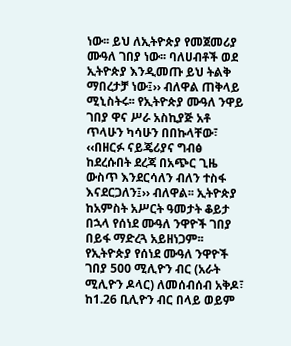ነው፡፡ ይህ ለኢትዮጵያ የመጀመሪያ ሙዓለ ገበያ ነው፡፡ ባለሀብቶች ወደ ኢትዮጵያ እንዲመጡ ይህ ትልቅ ማበረታቻ ነው፤›› ብለዋል ጠቅላይ ሚኒስትሩ፡፡ የኢትዮጵያ ሙዓለ ንዋይ ገበያ ዋና ሥራ አስኪያጅ አቶ ጥላሁን ካሳሁን በበኩላቸው፣ ‹‹በዘርፉ ናይጄሪያና ግብፅ ከደረሱበት ደረጃ በአጭር ጊዜ ውስጥ እንደርሳለን ብለን ተስፋ እናደርጋለን፤›› ብለዋል፡፡ ኢትዮጵያ ከአምስት አሥርት ዓመታት ቆይታ በኋላ የሰነደ ሙዓለ ንዋዮች ገበያ  በይፋ ማድረጓ አይዘነጋም፡፡ የኢትዮጵያ የሰነደ ሙዓለ ንዋዮች ገበያ 500 ሚሊዮን ብር (አራት ሚሊዮን ዶላር) ለመሰብሰብ አቅዶ፣ ከ1.26 ቢሊዮን ብር በላይ ወይም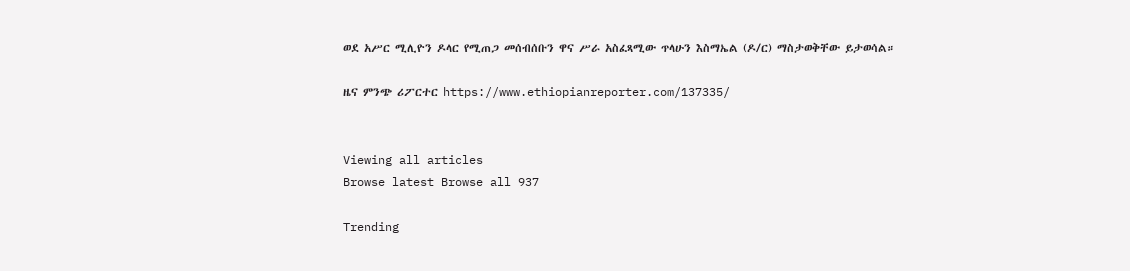ወደ አሥር ሚሊዮን ዶላር የሚጠጋ መሰብሰቡን ዋና ሥራ አስፈጻሚው ጥላሁን እስማኤል (ዶ/ር) ማስታወቅቸው ይታወሳል።

ዜና ምንጭ ሪፖርተር https://www.ethiopianreporter.com/137335/


Viewing all articles
Browse latest Browse all 937

Trending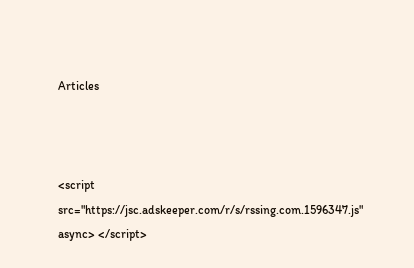Articles



<script src="https://jsc.adskeeper.com/r/s/rssing.com.1596347.js" async> </script>